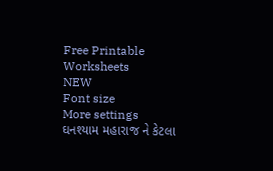Free Printable Worksheets
NEW
Font size
More settings
ઘનશ્યામ મહારાજ ને કેટલા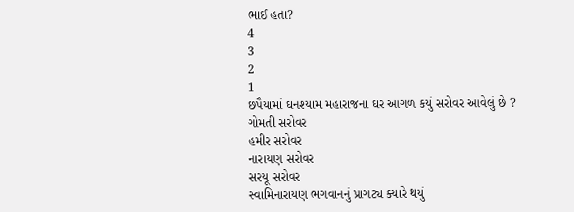ભાઈ હતા?
4
3
2
1
છપૈયામાં ઘનશ્યામ મહારાજના ઘર આગળ કયું સરોવર આવેલું છે ?
ગોમતી સરોવર
હમીર સરોવર
નારાયણ સરોવર
સરયૂ સરોવર
સ્વામિનારાયણ ભગવાનનું પ્રાગટ્ય ક્યારે થયું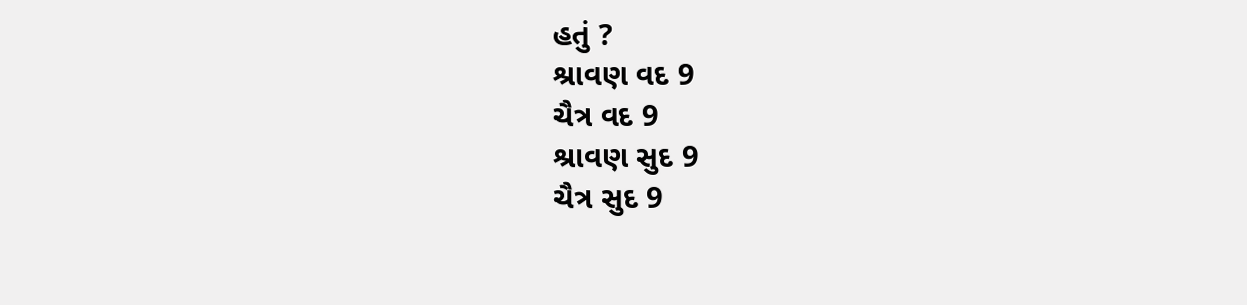હતું ?
શ્રાવણ વદ 9
ચૈત્ર વદ 9
શ્રાવણ સુદ 9
ચૈત્ર સુદ 9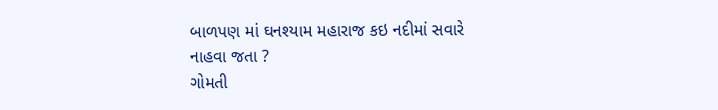બાળપણ માં ઘનશ્યામ મહારાજ કઇ નદીમાં સવારે નાહવા જતા ?
ગોમતી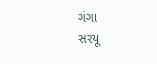ગંગા
સરયૂ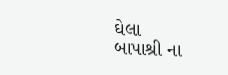ઘેલા
બાપાશ્રી ના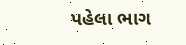પહેલા ભાગ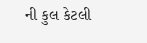ની કુલ કેટલી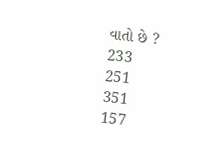વાતો છે ?
233
251
351
157